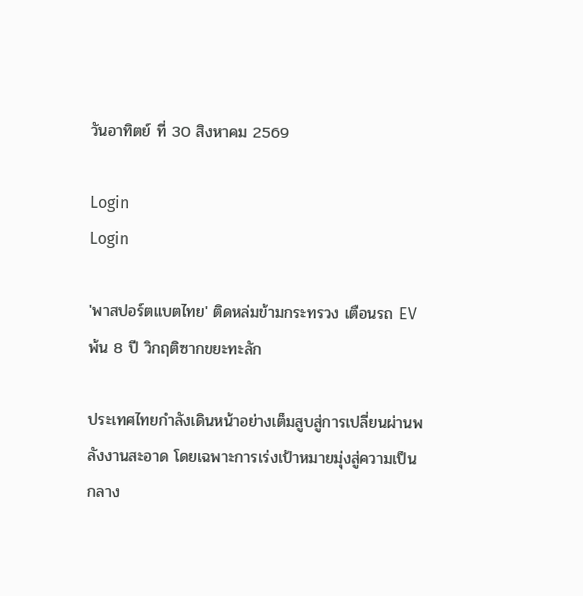วันอาทิตย์ ที่ 30 สิงหาคม 2569

Login
Login

'พาสปอร์ตแบตไทย' ติดหล่มข้ามกระทรวง เตือนรถ EV พ้น 8 ปี วิกฤติซากขยะทะลัก

ประเทศไทยกำลังเดินหน้าอย่างเต็มสูบสู่การเปลี่ยนผ่านพลังงานสะอาด โดยเฉพาะการเร่งเป้าหมายมุ่งสู่ความเป็นกลาง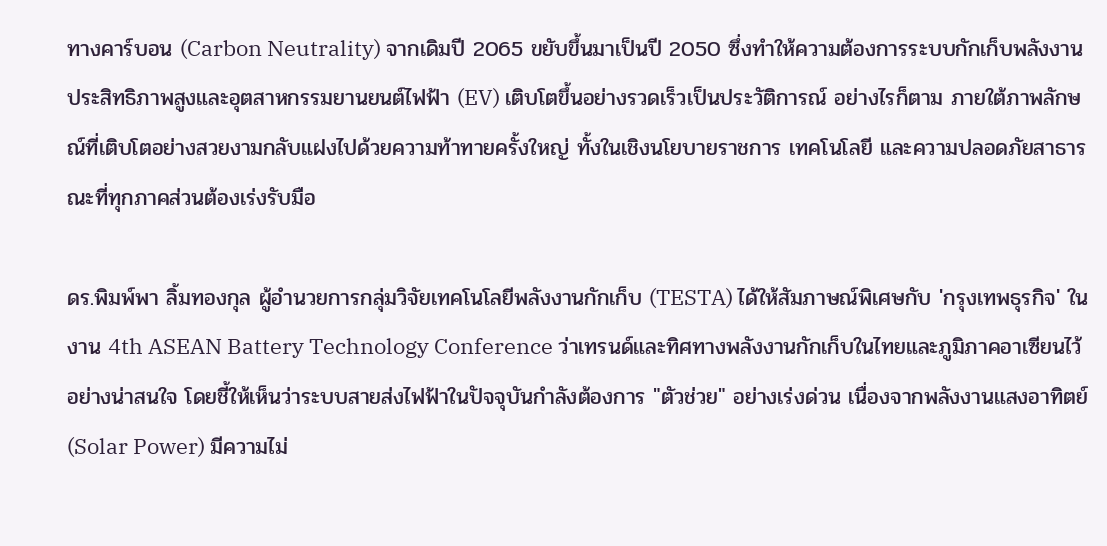ทางคาร์บอน (Carbon Neutrality) จากเดิมปี 2065 ขยับขึ้นมาเป็นปี 2050 ซึ่งทำให้ความต้องการระบบกักเก็บพลังงานประสิทธิภาพสูงและอุตสาหกรรมยานยนต์ไฟฟ้า (EV) เติบโตขึ้นอย่างรวดเร็วเป็นประวัติการณ์ อย่างไรก็ตาม ภายใต้ภาพลักษณ์ที่เติบโตอย่างสวยงามกลับแฝงไปด้วยความท้าทายครั้งใหญ่ ทั้งในเชิงนโยบายราชการ เทคโนโลยี และความปลอดภัยสาธารณะที่ทุกภาคส่วนต้องเร่งรับมือ

ดร.พิมพ์พา ลิ้มทองกุล ผู้อำนวยการกลุ่มวิจัยเทคโนโลยีพลังงานกักเก็บ (TESTA) ได้ให้สัมภาษณ์พิเศษกับ 'กรุงเทพธุรกิจ' ในงาน 4th ASEAN Battery Technology Conference ว่าเทรนด์และทิศทางพลังงานกักเก็บในไทยและภูมิภาคอาเซียนไว้อย่างน่าสนใจ โดยชี้ให้เห็นว่าระบบสายส่งไฟฟ้าในปัจจุบันกำลังต้องการ "ตัวช่วย" อย่างเร่งด่วน เนื่องจากพลังงานแสงอาทิตย์ (Solar Power) มีความไม่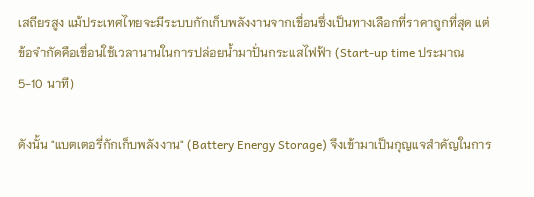เสถียรสูง แม้ประเทศไทยจะมีระบบกักเก็บพลังงานจากเขื่อนซึ่งเป็นทางเลือกที่ราคาถูกที่สุด แต่ข้อจำกัดคือเขื่อนใช้เวลานานในการปล่อยน้ำมาปั่นกระแสไฟฟ้า (Start-up time ประมาณ 5-10 นาที)

ดังนั้น "แบตเตอรี่กักเก็บพลังงาน" (Battery Energy Storage) จึงเข้ามาเป็นกุญแจสำคัญในการ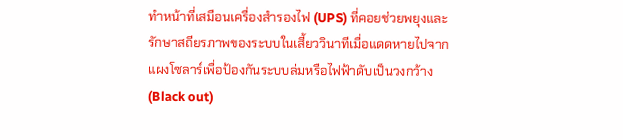ทำหน้าที่เสมือนเครื่องสำรองไฟ (UPS) ที่คอยช่วยพยุงและรักษาสถียรภาพของระบบในเสี้ยววินาทีเมื่อแดดหายไปจากแผงโซลาร์เพื่อป้องกันระบบล่มหรือไฟฟ้าดับเป็นวงกว้าง (Black out)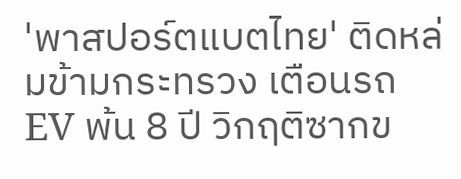'พาสปอร์ตแบตไทย' ติดหล่มข้ามกระทรวง เตือนรถ EV พ้น 8 ปี วิกฤติซากข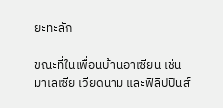ยะทะลัก

ขณะที่ในเพื่อนบ้านอาเซียน เช่น มาเลเซีย เวียดนาม และฟิลิปปินส์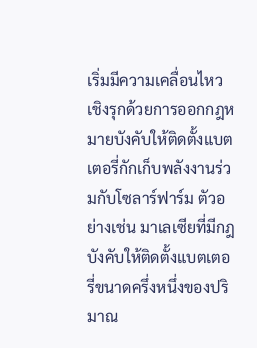เริ่มมีความเคลื่อนไหวเชิงรุกด้วยการออกกฎหมายบังคับให้ติดตั้งแบตเตอรี่กักเก็บพลังงานร่วมกับโซลาร์ฟาร์ม ตัวอย่างเช่น มาเลเซียที่มีกฎบังคับให้ติดตั้งแบตเตอรี่ขนาดครึ่งหนึ่งของปริมาณ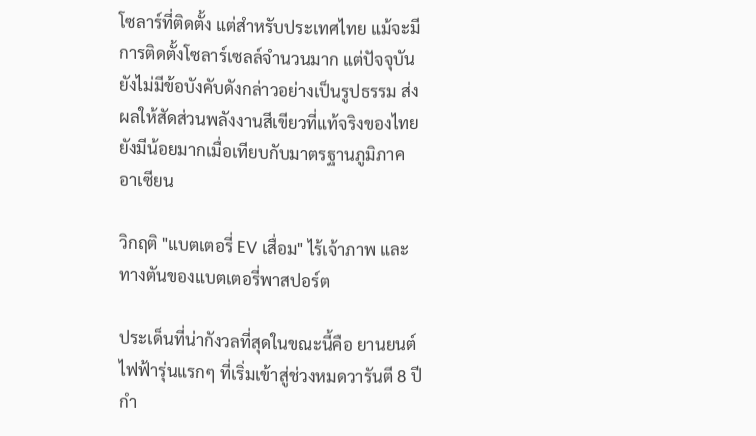โซลาร์ที่ติดตั้ง แต่สำหรับประเทศไทย แม้จะมีการติดตั้งโซลาร์เซลล์จำนวนมาก แต่ปัจจุบันยังไม่มีข้อบังคับดังกล่าวอย่างเป็นรูปธรรม ส่งผลให้สัดส่วนพลังงานสีเขียวที่แท้จริงของไทยยังมีน้อยมากเมื่อเทียบกับมาตรฐานภูมิภาคอาเซียน

วิกฤติ "แบตเตอรี่ EV เสื่อม" ไร้เจ้าภาพ และทางตันของแบตเตอรี่พาสปอร์ต

ประเด็นที่น่ากังวลที่สุดในขณะนี้คือ ยานยนต์ไฟฟ้ารุ่นแรกๆ ที่เริ่มเข้าสู่ช่วงหมดวารันตี 8 ปี กำ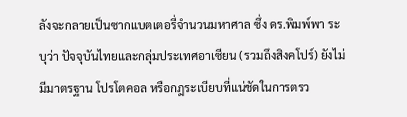ลังจะกลายเป็นซากแบตเตอรี่จำนวนมหาศาล ซึ่ง ดร.พิมพ์พา ระบุว่า ปัจจุบันไทยและกลุ่มประเทศอาเซียน (รวมถึงสิงคโปร์) ยังไม่มีมาตรฐาน โปรโตคอล หรือกฎระเบียบที่แน่ชัดในการตรว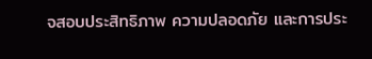จสอบประสิทธิภาพ ความปลอดภัย และการประ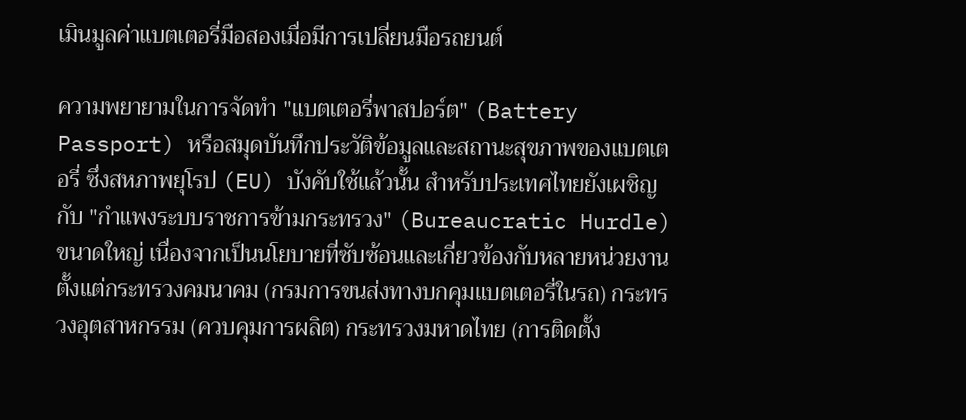เมินมูลค่าแบตเตอรี่มือสองเมื่อมีการเปลี่ยนมือรถยนต์

ความพยายามในการจัดทำ "แบตเตอรี่พาสปอร์ต" (Battery Passport) หรือสมุดบันทึกประวัติข้อมูลและสถานะสุขภาพของแบตเตอรี่ ซึ่งสหภาพยุโรป (EU) บังคับใช้แล้วนั้น สำหรับประเทศไทยยังเผชิญกับ "กำแพงระบบราชการข้ามกระทรวง" (Bureaucratic Hurdle) ขนาดใหญ่ เนื่องจากเป็นนโยบายที่ซับซ้อนและเกี่ยวข้องกับหลายหน่วยงาน ตั้งแต่กระทรวงคมนาคม (กรมการขนส่งทางบกคุมแบตเตอรี่ในรถ) กระทรวงอุตสาหกรรม (ควบคุมการผลิต) กระทรวงมหาดไทย (การติดตั้ง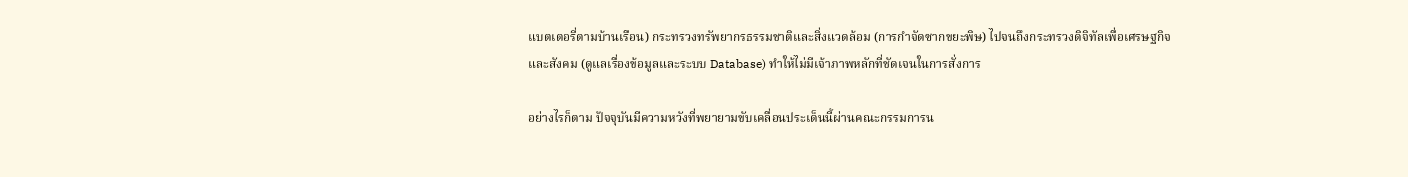แบตเตอรี่ตามบ้านเรือน) กระทรวงทรัพยากรธรรมชาติและสิ่งแวดล้อม (การกำจัดซากขยะพิษ) ไปจนถึงกระทรวงดิจิทัลเพื่อเศรษฐกิจและสังคม (ดูแลเรื่องข้อมูลและระบบ Database) ทำให้ไม่มีเจ้าภาพหลักที่ชัดเจนในการสั่งการ

อย่างไรก็ตาม ปัจจุบันมีความหวังที่พยายามขับเคลื่อนประเด็นนี้ผ่านคณะกรรมการน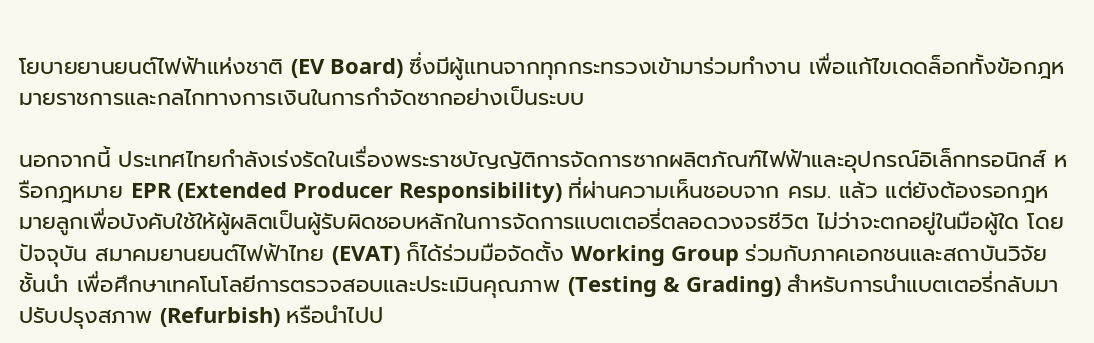โยบายยานยนต์ไฟฟ้าแห่งชาติ (EV Board) ซึ่งมีผู้แทนจากทุกกระทรวงเข้ามาร่วมทำงาน เพื่อแก้ไขเดดล็อกทั้งข้อกฎหมายราชการและกลไกทางการเงินในการกำจัดซากอย่างเป็นระบบ

นอกจากนี้ ประเทศไทยกำลังเร่งรัดในเรื่องพระราชบัญญัติการจัดการซากผลิตภัณฑ์ไฟฟ้าและอุปกรณ์อิเล็กทรอนิกส์ หรือกฎหมาย EPR (Extended Producer Responsibility) ที่ผ่านความเห็นชอบจาก ครม. แล้ว แต่ยังต้องรอกฎหมายลูกเพื่อบังคับใช้ให้ผู้ผลิตเป็นผู้รับผิดชอบหลักในการจัดการแบตเตอรี่ตลอดวงจรชีวิต ไม่ว่าจะตกอยู่ในมือผู้ใด โดยปัจจุบัน สมาคมยานยนต์ไฟฟ้าไทย (EVAT) ก็ได้ร่วมมือจัดตั้ง Working Group ร่วมกับภาคเอกชนและสถาบันวิจัยชั้นนำ เพื่อศึกษาเทคโนโลยีการตรวจสอบและประเมินคุณภาพ (Testing & Grading) สำหรับการนำแบตเตอรี่กลับมาปรับปรุงสภาพ (Refurbish) หรือนำไปป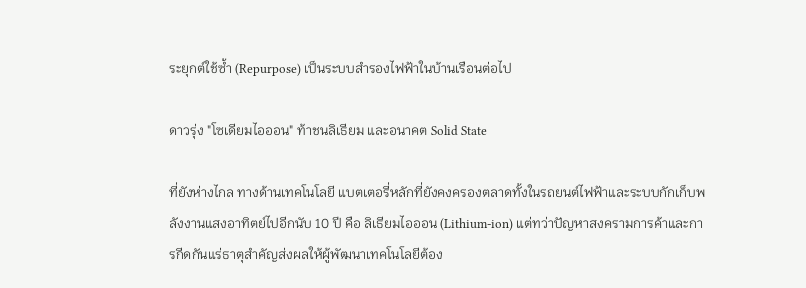ระยุกต์ใช้ซ้ำ (Repurpose) เป็นระบบสำรองไฟฟ้าในบ้านเรือนต่อไป

ดาวรุ่ง "โซเดียมไอออน" ท้าชนลิเธียม และอนาคต Solid State

ที่ยังห่างไกล ทางด้านเทคโนโลยี แบตเตอรี่หลักที่ยังคงครองตลาดทั้งในรถยนต์ไฟฟ้าและระบบกักเก็บพลังงานแสงอาทิตย์ไปอีกนับ 10 ปี คือ ลิเธียมไอออน (Lithium-ion) แต่ทว่าปัญหาสงครามการค้าและการกีดกันแร่ธาตุสำคัญส่งผลให้ผู้พัฒนาเทคโนโลยีต้อง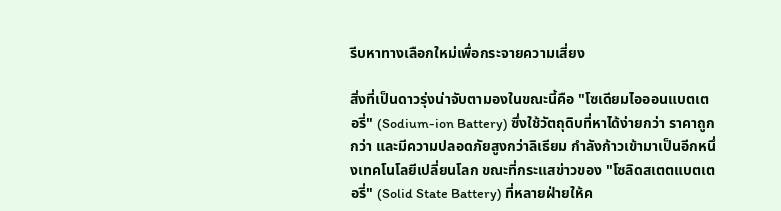รีบหาทางเลือกใหม่เพื่อกระจายความเสี่ยง

สิ่งที่เป็นดาวรุ่งน่าจับตามองในขณะนี้คือ "โซเดียมไอออนแบตเตอรี่" (Sodium-ion Battery) ซึ่งใช้วัตถุดิบที่หาได้ง่ายกว่า ราคาถูกกว่า และมีความปลอดภัยสูงกว่าลิเธียม กำลังก้าวเข้ามาเป็นอีกหนึ่งเทคโนโลยีเปลี่ยนโลก ขณะที่กระแสข่าวของ "โซลิดสเตตแบตเตอรี่" (Solid State Battery) ที่หลายฝ่ายให้ค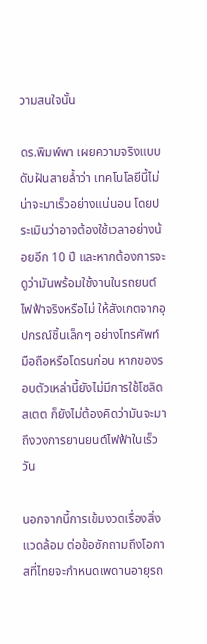วามสนใจนั้น

ดร.พิมพ์พา เผยความจริงแบบดับฝันสายล้ำว่า เทคโนโลยีนี้ไม่น่าจะมาเร็วอย่างแน่นอน โดยประเมินว่าอาจต้องใช้เวลาอย่างน้อยอีก 10 ปี และหากต้องการจะดูว่ามันพร้อมใช้งานในรถยนต์ไฟฟ้าจริงหรือไม่ ให้สังเกตจากอุปกรณ์ชิ้นเล็กๆ อย่างโทรศัพท์มือถือหรือโดรนก่อน หากของรอบตัวเหล่านี้ยังไม่มีการใช้โซลิดสเตต ก็ยังไม่ต้องคิดว่ามันจะมาถึงวงการยานยนต์ไฟฟ้าในเร็ววัน

นอกจากนี้การเข้มงวดเรื่องสิ่งแวดล้อม ต่อข้อซักถามถึงโอกาสที่ไทยจะกำหนดเพดานอายุรถ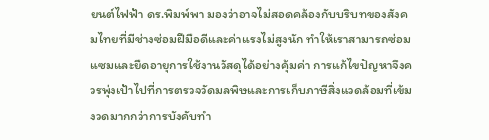ยนต์ไฟฟ้า ดร.พิมพ์พา มองว่าอาจไม่สอดคล้องกับบริบทของสังคมไทยที่มีช่างซ่อมฝีมือดีและค่าแรงไม่สูงนัก ทำให้เราสามารถซ่อมแซมและยืดอายุการใช้งานวัสดุได้อย่างคุ้มค่า การแก้ไขปัญหาจึงควรพุ่งเป้าไปที่การตรวจวัดมลพิษและการเก็บภาษีสิ่งแวดล้อมที่เข้มงวดมากกว่าการบังคับทำ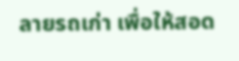ลายรถเก่า เพื่อให้สอด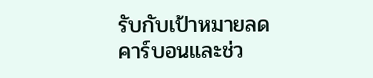รับกับเป้าหมายลดคาร์บอนและช่ว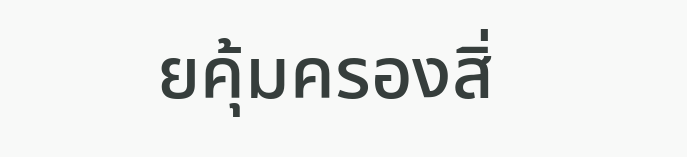ยคุ้มครองสิ่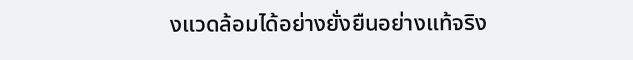งแวดล้อมได้อย่างยั่งยืนอย่างแท้จริง